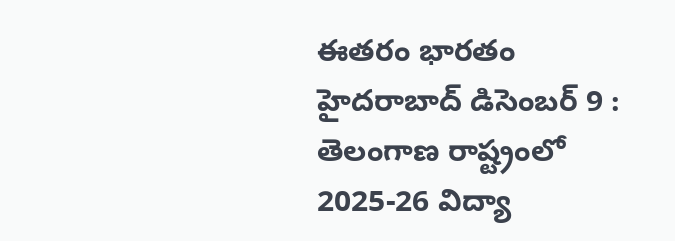ఈతరం భారతం హైదరాబాద్ డిసెంబర్ 9 :
తెలంగాణ రాష్ట్రంలో 2025-26 విద్యా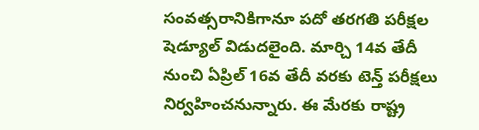సంవత్సరానికిగానూ పదో తరగతి పరీక్షల షెడ్యూల్ విడుదలైంది. మార్చి 14వ తేదీ నుంచి ఏప్రిల్ 16వ తేదీ వరకు టెన్త్ పరీక్షలు నిర్వహించనున్నారు. ఈ మేరకు రాష్ట్ర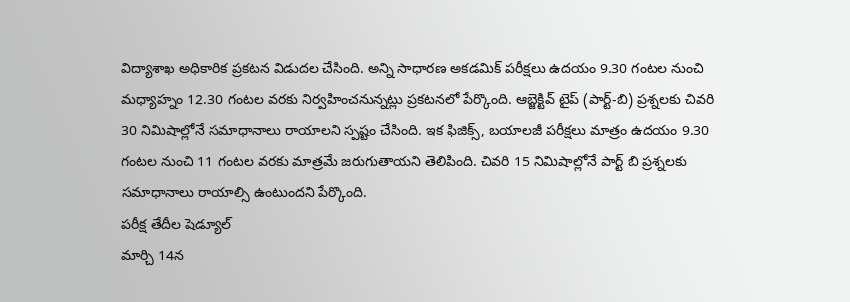విద్యాశాఖ అధికారిక ప్రకటన విడుదల చేసింది. అన్ని సాధారణ అకడమిక్ పరీక్షలు ఉదయం 9.30 గంటల నుంచి మధ్యాహ్నం 12.30 గంటల వరకు నిర్వహించనున్నట్లు ప్రకటనలో పేర్కొంది. ఆబ్జెక్టివ్ టైప్ (పార్ట్-బి) ప్రశ్నలకు చివరి 30 నిమిషాల్లోనే సమాధానాలు రాయాలని స్పష్టం చేసింది. ఇక ఫిజిక్స్, బయాలజీ పరీక్షలు మాత్రం ఉదయం 9.30 గంటల నుంచి 11 గంటల వరకు మాత్రమే జరుగుతాయని తెలిపింది. చివరి 15 నిమిషాల్లోనే పార్ట్ బి ప్రశ్నలకు సమాధానాలు రాయాల్సి ఉంటుందని పేర్కొంది.
పరీక్ష తేదీల షెడ్యూల్
మార్చి 14న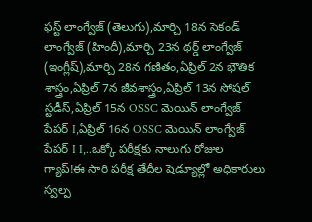ఫస్ట్ లాంగ్వేజ్ (తెలుగు),మార్చి 18న సెకండ్ లాంగ్వేజ్ (హిందీ),మార్చి 23న థర్డ్ లాంగ్వేజ్ (ఇంగ్లీష్),మార్చి 28న గణితం,ఏప్రిల్ 2న భౌతిక శాస్త్రం,ఏప్రిల్ 7న జీవశాస్త్రం,ఏప్రిల్ 13న సోషల్ స్టడీస్,ఏప్రిల్ 15న OSSC మెయిన్ లాంగ్వేజ్ పేపర్ I,ఏప్రిల్ 16న OSSC మెయిన్ లాంగ్వేజ్ పేపర్ I I,..ఒక్కో పరీక్షకు నాలుగు రోజుల గ్యాప్!ఈ సారి పరీక్ష తేదీల షెడ్యూల్లో అధికారులు స్వల్ప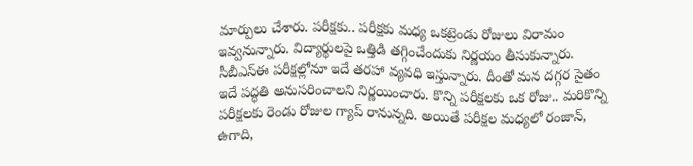మార్పులు చేశారు. పరీక్షకు.. పరీక్షకు మధ్య ఒకట్రెండు రోజులు విరామం ఇవ్వనున్నారు. విద్యార్థులపై ఒత్తిడి తగ్గించేందుకు నిర్ణయం తీసుకున్నారు. సీబీఎస్ఈ పరీక్షల్లోనూ ఇదే తరహా వ్యవధి ఇస్తున్నారు. దీంతో మన దగ్గర సైతం ఇదే పద్ధతి అనుసరించాలని నిర్ణయించారు. కొన్ని పరీక్షలకు ఒక రోజు.. మరికొన్ని పరీక్షలకు రెండు రోజుల గ్యాప్ రానున్నది. అయితే పరీక్షల మధ్యలో రంజాన్, ఉగాది,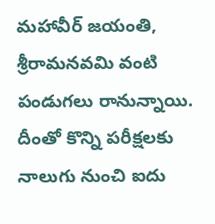మహావీర్ జయంతి, శ్రీరామనవమి వంటి పండుగలు రానున్నాయి. దీంతో కొన్ని పరీక్షలకు నాలుగు నుంచి ఐదు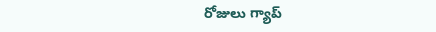రోజులు గ్యాప్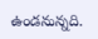ఉండనున్నది.